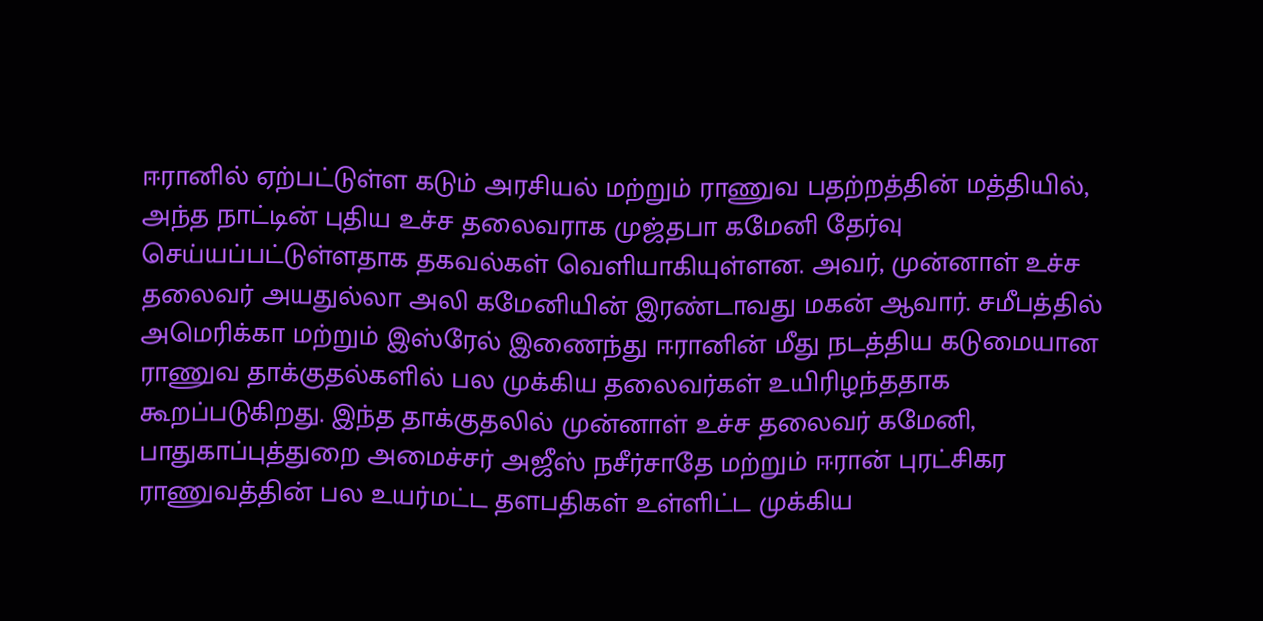ஈரானில் ஏற்பட்டுள்ள கடும் அரசியல் மற்றும் ராணுவ பதற்றத்தின் மத்தியில், அந்த நாட்டின் புதிய உச்ச தலைவராக முஜ்தபா கமேனி தேர்வு செய்யப்பட்டுள்ளதாக தகவல்கள் வெளியாகியுள்ளன. அவர், முன்னாள் உச்ச தலைவர் அயதுல்லா அலி கமேனியின் இரண்டாவது மகன் ஆவார். சமீபத்தில் அமெரிக்கா மற்றும் இஸ்ரேல் இணைந்து ஈரானின் மீது நடத்திய கடுமையான ராணுவ தாக்குதல்களில் பல முக்கிய தலைவர்கள் உயிரிழந்ததாக கூறப்படுகிறது. இந்த தாக்குதலில் முன்னாள் உச்ச தலைவர் கமேனி, பாதுகாப்புத்துறை அமைச்சர் அஜீஸ் நசீர்சாதே மற்றும் ஈரான் புரட்சிகர ராணுவத்தின் பல உயர்மட்ட தளபதிகள் உள்ளிட்ட முக்கிய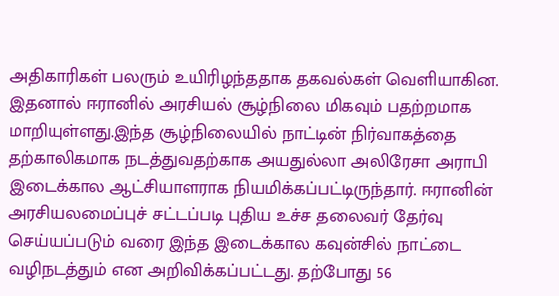அதிகாரிகள் பலரும் உயிரிழந்ததாக தகவல்கள் வெளியாகின. இதனால் ஈரானில் அரசியல் சூழ்நிலை மிகவும் பதற்றமாக மாறியுள்ளது.இந்த சூழ்நிலையில் நாட்டின் நிர்வாகத்தை தற்காலிகமாக நடத்துவதற்காக அயதுல்லா அலிரேசா அராபி இடைக்கால ஆட்சியாளராக நியமிக்கப்பட்டிருந்தார். ஈரானின் அரசியலமைப்புச் சட்டப்படி புதிய உச்ச தலைவர் தேர்வு செய்யப்படும் வரை இந்த இடைக்கால கவுன்சில் நாட்டை வழிநடத்தும் என அறிவிக்கப்பட்டது. தற்போது 56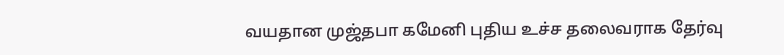வயதான முஜ்தபா கமேனி புதிய உச்ச தலைவராக தேர்வு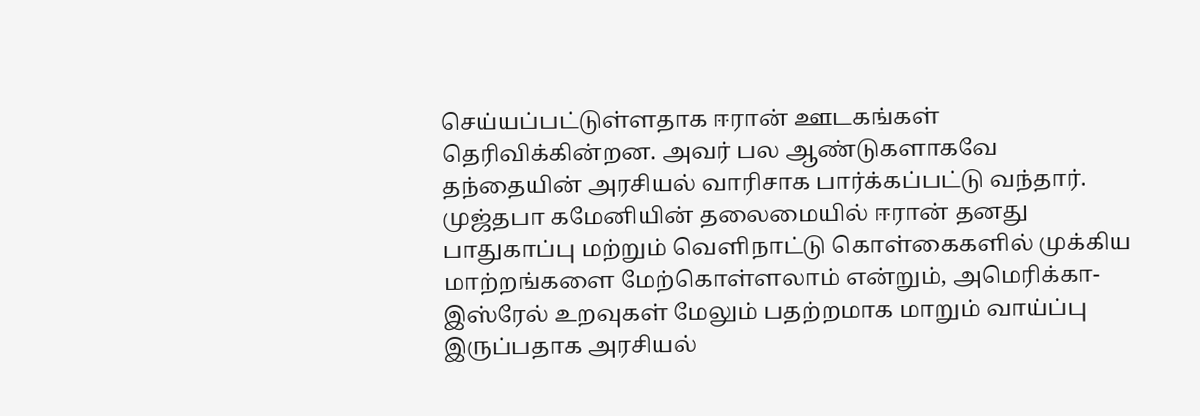செய்யப்பட்டுள்ளதாக ஈரான் ஊடகங்கள் தெரிவிக்கின்றன. அவர் பல ஆண்டுகளாகவே தந்தையின் அரசியல் வாரிசாக பார்க்கப்பட்டு வந்தார். முஜ்தபா கமேனியின் தலைமையில் ஈரான் தனது பாதுகாப்பு மற்றும் வெளிநாட்டு கொள்கைகளில் முக்கிய மாற்றங்களை மேற்கொள்ளலாம் என்றும், அமெரிக்கா-இஸ்ரேல் உறவுகள் மேலும் பதற்றமாக மாறும் வாய்ப்பு இருப்பதாக அரசியல்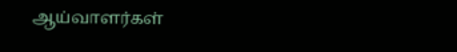ஆய்வாளர்கள்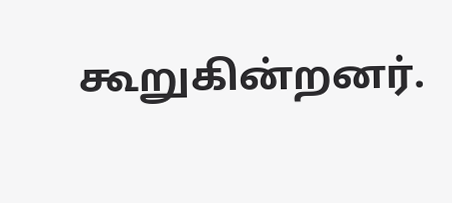கூறுகின்றனர்.